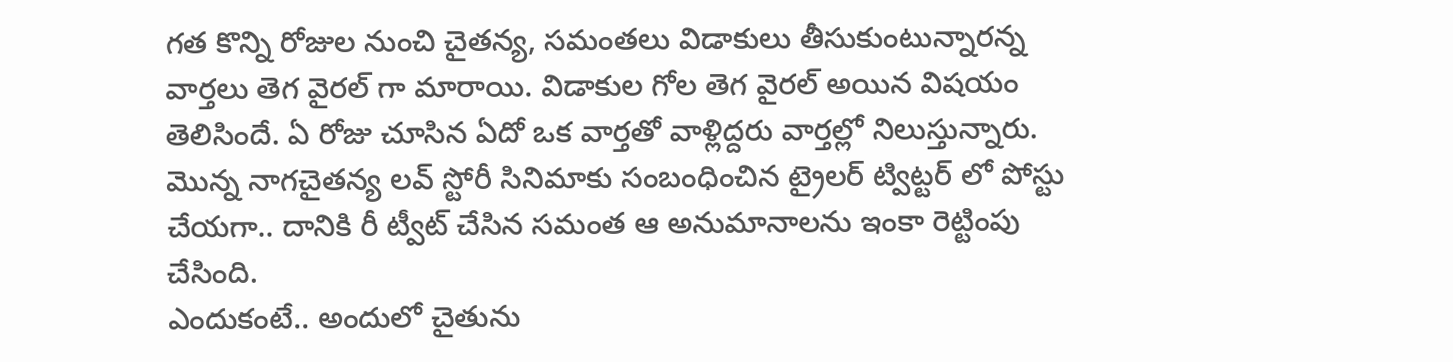గత కొన్ని రోజుల నుంచి చైతన్య, సమంతలు విడాకులు తీసుకుంటున్నారన్న వార్తలు తెగ వైరల్ గా మారాయి. విడాకుల గోల తెగ వైరల్ అయిన విషయం తెలిసిందే. ఏ రోజు చూసిన ఏదో ఒక వార్తతో వాళ్లిద్దరు వార్తల్లో నిలుస్తున్నారు. మొన్న నాగచైతన్య లవ్ స్టోరీ సినిమాకు సంబంధించిన ట్రైలర్ ట్విట్టర్ లో పోస్టు చేయగా.. దానికి రీ ట్వీట్ చేసిన సమంత ఆ అనుమానాలను ఇంకా రెట్టింపు చేసింది.
ఎందుకంటే.. అందులో చైతును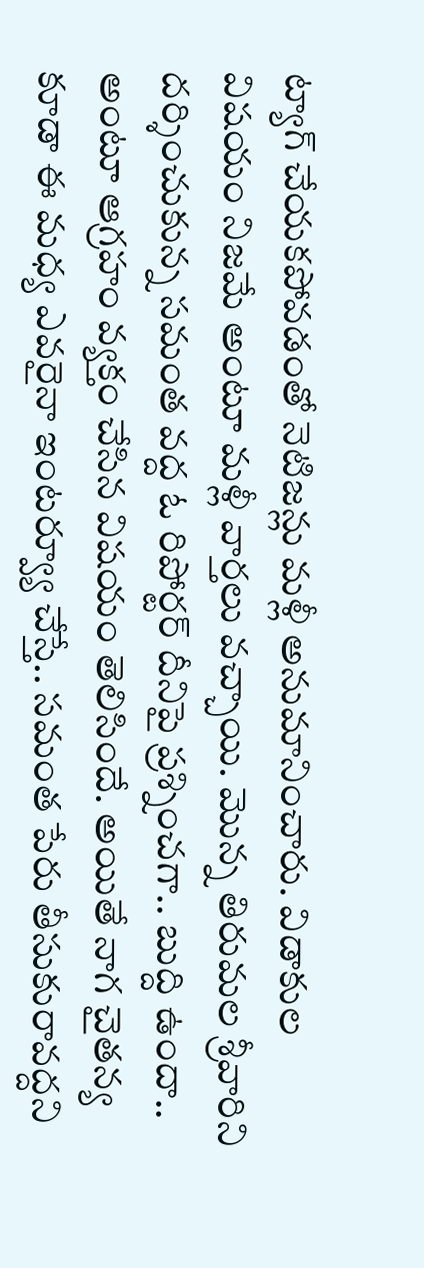ట్యాగ్ చేయకపోవడంతో నెటిజన్లు మళ్లీ అనుమానించారు. విడాకుల విషయం నిజమే అంటూ మళ్లీ వార్తలు వచ్చాయి. మొన్న తిరుమల శ్రీవారిని దర్శించుకున్న సమంత వద్ద ఓ రిపోర్టర్ దీనిపై ప్రశ్నించగా.. బుద్ది ఉందా.. అంటూ ఆగ్రహం వ్యక్తం చేసిన విషయం తెలిసిందే. అయితే నాగ చైతన్య కూడా ఈ మధ్య ఎవరైనా ఇంటర్వ్యూ చేస్తే.. సమంత పేరు తీసుకురావద్దని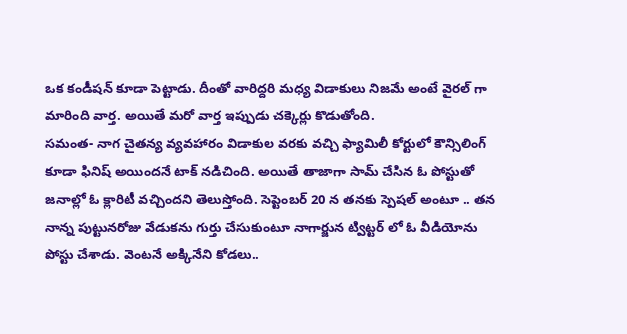ఒక కండీషన్ కూడా పెట్టాడు. దీంతో వారిద్దరి మధ్య విడాకులు నిజమే అంటే వైరల్ గా మారింది వార్త. అయితే మరో వార్త ఇప్పుడు చక్కెర్లు కొడుతోంది.
సమంత- నాగ చైతన్య వ్యవహారం విడాకుల వరకు వచ్చి ఫ్యామిలీ కోర్టులో కౌన్సిలింగ్ కూడా ఫినిష్ అయిందనే టాక్ నడిచింది. అయితే తాజాగా సామ్ చేసిన ఓ పోస్టుతో జనాల్లో ఓ క్లారిటీ వచ్చిందని తెలుస్తోంది. సెప్టెంబర్ 20 న తనకు స్పెషల్ అంటూ .. తన నాన్న పుట్టునరోజు వేడుకను గుర్తు చేసుకుంటూ నాగార్జున ట్విట్టర్ లో ఓ వీడియోను పోస్టు చేశాడు. వెంటనే అక్కినేని కోడలు..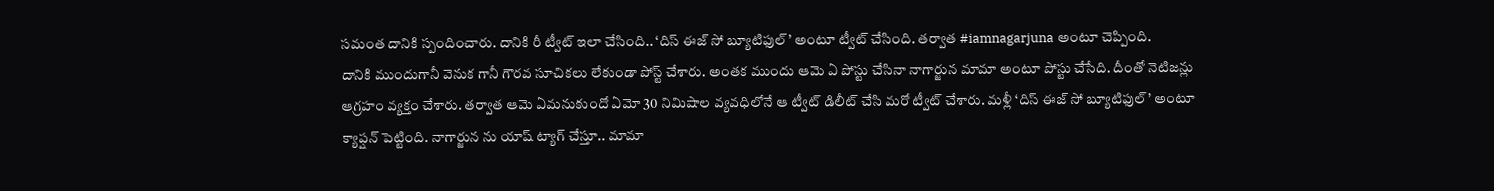సమంత దానికి స్పందించారు. దానికి రీ ట్వీట్ ఇలా చేసింది.. ‘దిస్ ఈజ్ సో బ్యూటిఫుల్’ అంటూ ట్వీట్ చేసింది. తర్వాత #iamnagarjuna అంటూ చెప్పింది.
దానికి ముందుగానీ వెనుక గానీ గౌరవ సూచికలు లేకుండా పోస్ట్ చేశారు. అంతక ముందు ఆమె ఏ పోస్టు చేసినా నాగార్జున మామా అంటూ పోస్టు చేసేది. దీంతో నెటిజన్లు ఆగ్రహం వ్యక్తం చేశారు. తర్వాత ఆమె ఏమనుకుందో ఏమో 30 నిమిషాల వ్యవధిలోనే ఆ ట్వీట్ డిలీట్ చేసి మరో ట్వీట్ చేశారు. మళ్లీ ‘దిస్ ఈజ్ సో బ్యూటిఫుల్’ అంటూ క్యాప్షన్ పెట్టింది. నాగార్జున ను యాష్ ట్యాగ్ చేస్తూ.. మామా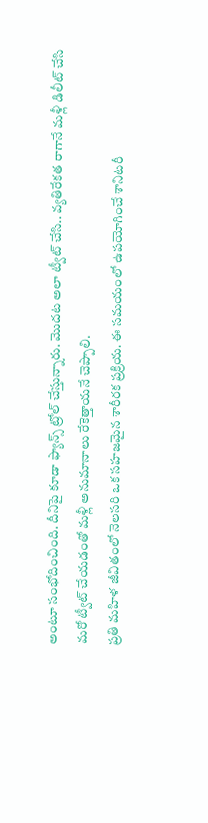అంటూ సంభోదించింది. దీనిపై కూడా ఫ్యాన్స్ ట్రోల్ చేస్తున్నారు. మొదట అలా ట్వీట్ చేసి.. వ్యతిరేకత రాగానే మళ్లీ డిలీట్ చేసి మరో ట్వీట్ చేయడంతో మళ్లీ అనుమానాలు రేకెత్తాయనే చెప్పాలి.
ప్రతి మహిళ జీవితంలో నెలసరి ఒక సహజమైన శారీరక ప్రక్రియ. ఈ సమయంలో ఉపయోగించే శానిటరీ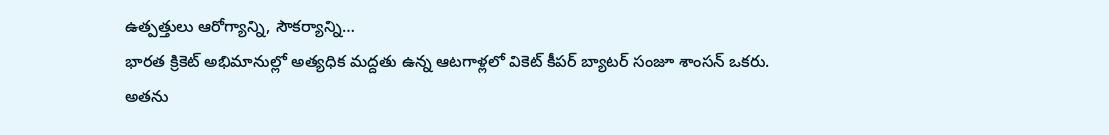ఉత్పత్తులు ఆరోగ్యాన్ని, సౌకర్యాన్ని…
భారత క్రికెట్ అభిమానుల్లో అత్యధిక మద్దతు ఉన్న ఆటగాళ్లలో వికెట్ కీపర్ బ్యాటర్ సంజూ శాంసన్ ఒకరు. అతను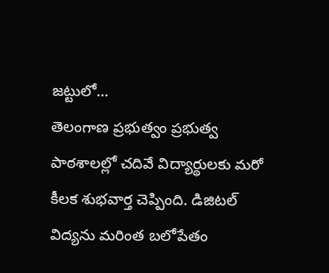జట్టులో…
తెలంగాణ ప్రభుత్వం ప్రభుత్వ పాఠశాలల్లో చదివే విద్యార్థులకు మరో కీలక శుభవార్త చెప్పింది. డిజిటల్ విద్యను మరింత బలోపేతం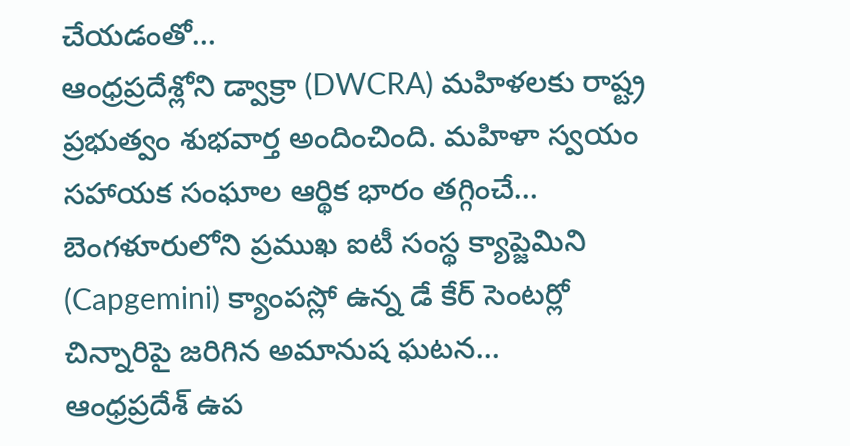చేయడంతో…
ఆంధ్రప్రదేశ్లోని డ్వాక్రా (DWCRA) మహిళలకు రాష్ట్ర ప్రభుత్వం శుభవార్త అందించింది. మహిళా స్వయం సహాయక సంఘాల ఆర్థిక భారం తగ్గించే…
బెంగళూరులోని ప్రముఖ ఐటీ సంస్థ క్యాప్జెమిని (Capgemini) క్యాంపస్లో ఉన్న డే కేర్ సెంటర్లో చిన్నారిపై జరిగిన అమానుష ఘటన…
ఆంధ్రప్రదేశ్ ఉప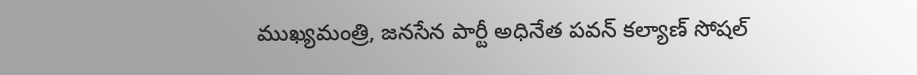ముఖ్యమంత్రి, జనసేన పార్టీ అధినేత పవన్ కల్యాణ్ సోషల్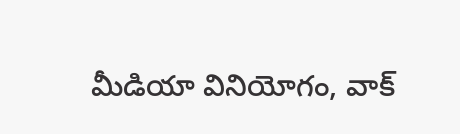మీడియా వినియోగం, వాక్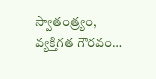స్వాతంత్ర్యం, వ్యక్తిగత గౌరవం…